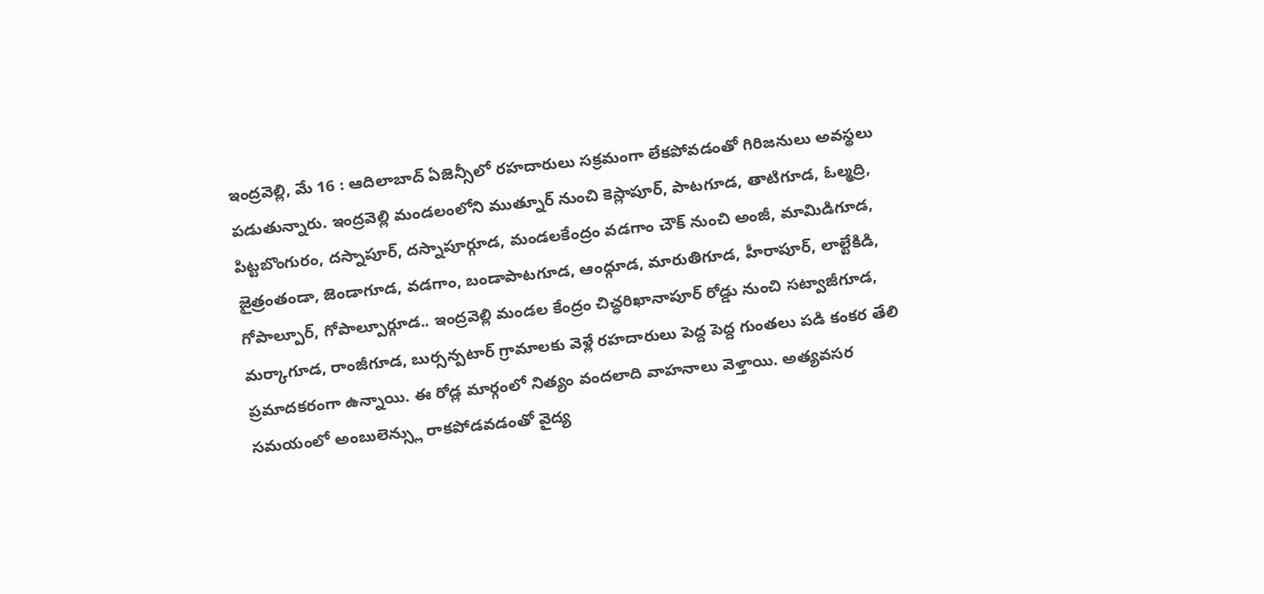ఇంద్రవెల్లి, మే 16 : ఆదిలాబాద్ ఏజెన్సీలో రహదారులు సక్రమంగా లేకపోవడంతో గిరిజనులు అవస్థలు పడుతున్నారు. ఇంద్రవెల్లి మండలంలోని ముత్నూర్ నుంచి కెస్లాపూర్, పాటగూడ, తాటిగూడ, ఓల్మద్రి, పిట్టబొంగురం, దస్నాపూర్, దస్నాపూర్గూడ, మండలకేంద్రం వడగాం చౌక్ నుంచి అంజీ, మామిడిగూడ, జైత్రంతండా, జెండాగూడ, వడగాం, బండాపాటగూడ, ఆంధ్గూడ, మారుతిగూడ, హీరాపూర్, లాల్టేకిడి, గోపాల్పూర్, గోపాల్పూర్గూడ.. ఇంద్రవెల్లి మండల కేంద్రం చిచ్ధరిఖానాపూర్ రోడ్డు నుంచి సట్వాజీగూడ, మర్కాగూడ, రాంజీగూడ, బుర్సన్పటార్ గ్రామాలకు వెళ్లే రహదారులు పెద్ద పెద్ద గుంతలు పడి కంకర తేలి ప్రమాదకరంగా ఉన్నాయి. ఈ రోడ్ల మార్గంలో నిత్యం వందలాది వాహనాలు వెళ్తాయి. అత్యవసర సమయంలో అంబులెన్స్లు రాకపోడవడంతో వైద్య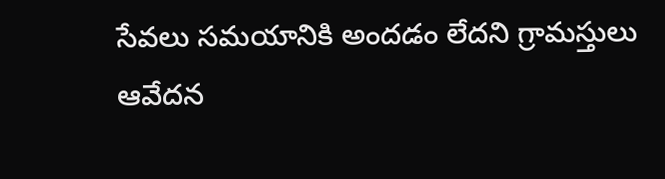సేవలు సమయానికి అందడం లేదని గ్రామస్తులు ఆవేదన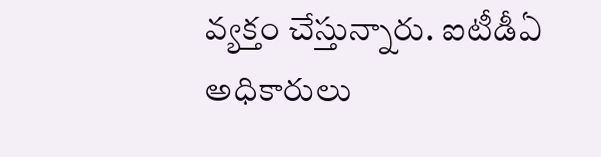వ్యక్తం చేస్తున్నారు. ఐటీడీఏ అధికారులు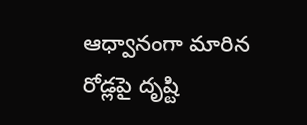ఆధ్వానంగా మారిన రోడ్లపై దృష్టి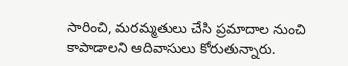సారించి, మరమ్మతులు చేసి ప్రమాదాల నుంచి కాపాడాలని ఆదివాసులు కోరుతున్నారు.